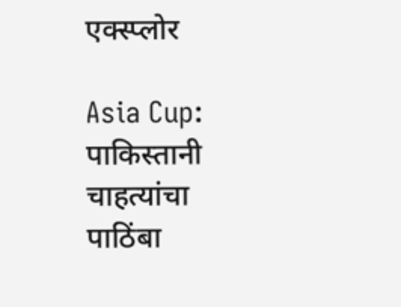एक्स्प्लोर

Asia Cup: पाकिस्तानी चाहत्यांचा पाठिंबा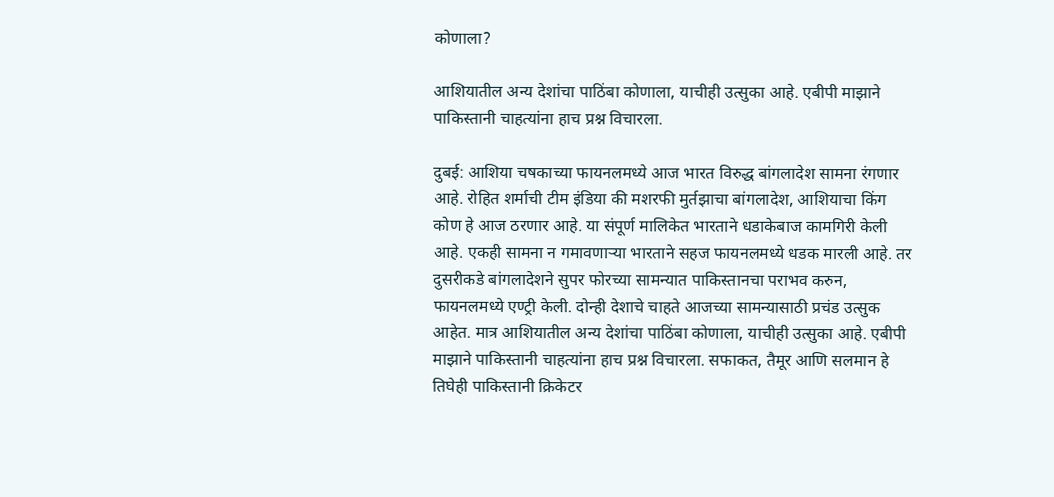कोणाला?

आशियातील अन्य देशांचा पाठिंबा कोणाला, याचीही उत्सुका आहे. एबीपी माझाने पाकिस्तानी चाहत्यांना हाच प्रश्न विचारला.

दुबई: आशिया चषकाच्या फायनलमध्ये आज भारत विरुद्ध बांगलादेश सामना रंगणार आहे. रोहित शर्माची टीम इंडिया की मशरफी मुर्तझाचा बांगलादेश, आशियाचा किंग कोण हे आज ठरणार आहे. या संपूर्ण मालिकेत भारताने धडाकेबाज कामगिरी केली आहे. एकही सामना न गमावणाऱ्या भारताने सहज फायनलमध्ये धडक मारली आहे. तर दुसरीकडे बांगलादेशने सुपर फोरच्या सामन्यात पाकिस्तानचा पराभव करुन, फायनलमध्ये एण्ट्री केली. दोन्ही देशाचे चाहते आजच्या सामन्यासाठी प्रचंड उत्सुक आहेत. मात्र आशियातील अन्य देशांचा पाठिंबा कोणाला, याचीही उत्सुका आहे. एबीपी माझाने पाकिस्तानी चाहत्यांना हाच प्रश्न विचारला. सफाकत, तैमूर आणि सलमान हे तिघेही पाकिस्तानी क्रिकेटर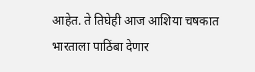आहेत. ते तिघेही आज आशिया चषकात भारताला पाठिंबा देणार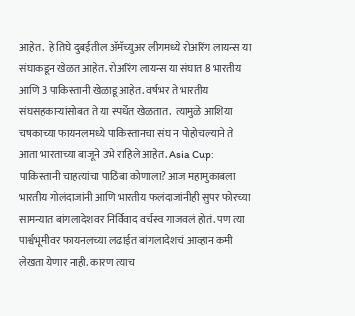आहेत.  हे तिघे दुबईतील ॲमॅच्युअर लीगमध्ये रोअरिंग लायन्स या संघाकडून खेळत आहेत. रोअरिंग लायन्स या संघात 8 भारतीय आणि 3 पाकिस्तानी खेळाडू आहेत. वर्षभर ते भारतीय संघसहकाऱ्यांसोबत ते या स्पर्धेत खेळतात.  त्यामुळे आशिया चषकाच्या फायनलमध्ये पाकिस्तानचा संघ न पोहोचल्याने ते आता भारताच्या बाजूने उभे राहिले आहेत. Asia Cup: पाकिस्तानी चाहत्यांचा पाठिंबा कोणाला? आज महामुकाबला भारतीय गोलंदाजांनी आणि भारतीय फलंदाजांनीही सुपर फोरच्या सामन्यात बांगलादेशवर निर्विवाद वर्चस्व गाजवलं होतं. पण त्या पार्श्वभूमीवर फायनलच्या लढाईत बांगलादेशचं आव्हान कमी लेखता येणार नाही. कारण त्याच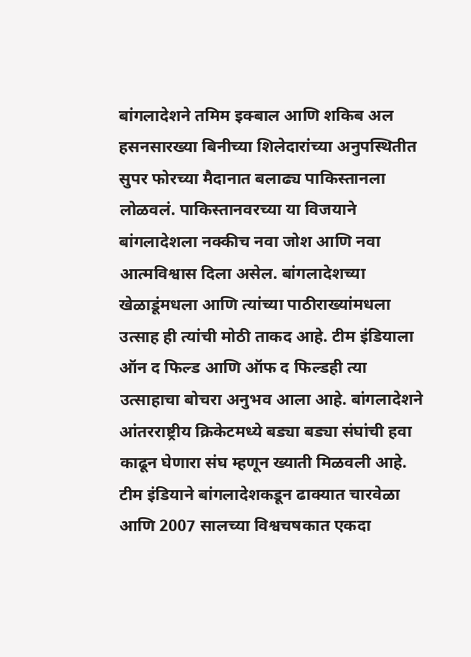बांगलादेशने तमिम इक्बाल आणि शकिब अल हसनसारख्या बिनीच्या शिलेदारांच्या अनुपस्थितीत सुपर फोरच्या मैदानात बलाढ्य पाकिस्तानला लोळवलं. पाकिस्तानवरच्या या विजयाने बांगलादेशला नक्कीच नवा जोश आणि नवा आत्मविश्वास दिला असेल. बांगलादेशच्या खेळाडूंमधला आणि त्यांच्या पाठीराख्यांमधला उत्साह ही त्यांची मोठी ताकद आहे. टीम इंडियाला ऑन द फिल्ड आणि ऑफ द फिल्डही त्या उत्साहाचा बोचरा अनुभव आला आहे. बांगलादेशने आंतरराष्ट्रीय क्रिकेटमध्ये बड्या बड्या संघांची हवा काढून घेणारा संघ म्हणून ख्याती मिळवली आहे. टीम इंडियाने बांगलादेशकडून ढाक्यात चारवेळा आणि 2007 सालच्या विश्वचषकात एकदा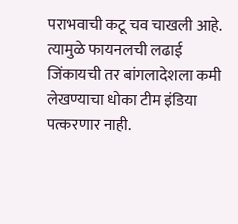पराभवाची कटू चव चाखली आहे. त्यामुळे फायनलची लढाई जिंकायची तर बांगलादेशला कमी लेखण्याचा धोका टीम इंडिया पत्करणार नाही.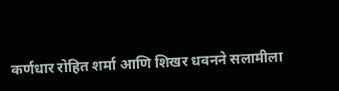कर्णधार रोहित शर्मा आणि शिखर धवनने सलामीला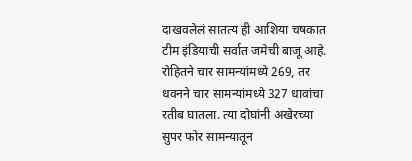दाखवलेलं सातत्य ही आशिया चषकात टीम इंडियाची सर्वात जमेची बाजू आहे. रोहितने चार सामन्यांमध्ये 269, तर धवनने चार सामन्यांमध्ये 327 धावांचा रतीब घातला. त्या दोघांनी अखेरच्या सुपर फोर सामन्यातून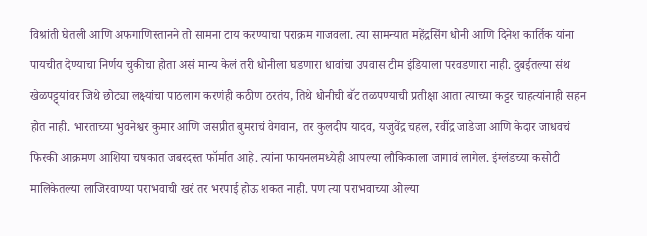विश्रांती घेतली आणि अफगाणिस्तानने तो सामना टाय करण्याचा पराक्रम गाजवला. त्या सामन्यात महेंद्रसिंग धोनी आणि दिनेश कार्तिक यांना पायचीत देण्याचा निर्णय चुकीचा होता असं मान्य केलं तरी धोनीला घडणारा धावांचा उपवास टीम इंडियाला परवडणारा नाही. दुबईतल्या संथ खेळपट्ट्यांवर जिथे छोट्या लक्ष्यांचा पाठलाग करणंही कठीण ठरतंय, तिथे धोनीची बॅट तळपण्याची प्रतीक्षा आता त्याच्या कट्टर चाहत्यांनाही सहन होत नाही. भारताच्या भुवनेश्वर कुमार आणि जसप्रीत बुमराचं वेगवान, तर कुलदीप यादव, यजुवेंद्र चहल, रवींद्र जाडेजा आणि केदार जाधवचं फिरकी आक्रमण आशिया चषकात जबरदस्त फॉर्मात आहे. त्यांना फायनलमध्येही आपल्या लौकिकाला जागावं लागेल. इंग्लंडच्या कसोटी मालिकेतल्या लाजिरवाण्या पराभवाची खरं तर भरपाई होऊ शकत नाही. पण त्या पराभवाच्या ओल्या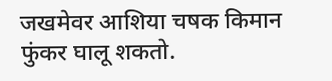जखमेवर आशिया चषक किमान फुंकर घालू शकतो.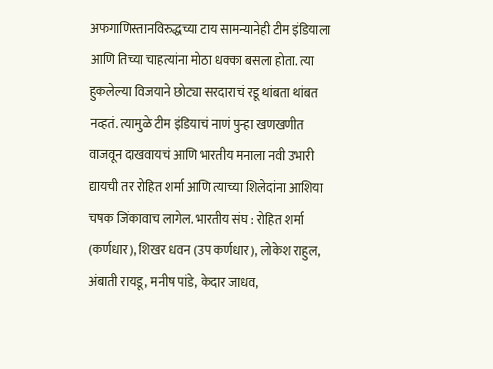अफगाणिस्तानविरुद्धच्या टाय सामन्यानेही टीम इंडियाला आणि तिच्या चाहत्यांना मोठा धक्का बसला होता. त्या हुकलेल्या विजयाने छोट्या सरदाराचं रडू थांबता थांबत नव्हतं. त्यामुळे टीम इंडियाचं नाणं पुन्हा खणखणीत वाजवून दाखवायचं आणि भारतीय मनाला नवी उभारी द्यायची तर रोहित शर्मा आणि त्याच्या शिलेदांना आशिया चषक जिंकावाच लागेल. भारतीय संघ : रोहित शर्मा (कर्णधार), शिखर धवन (उप कर्णधार), लोकेश राहुल, अंबाती रायडू, मनीष पांडे, केदार जाधव,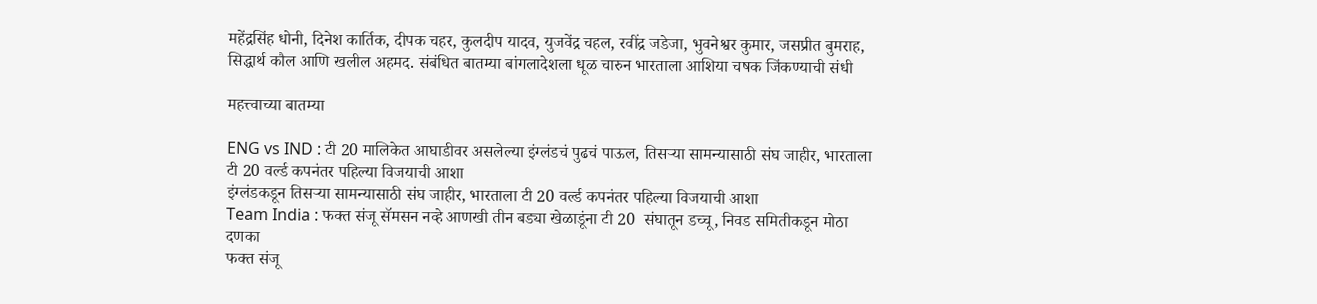महेंद्रसिंह धोनी, दिनेश कार्तिक, दीपक चहर, कुलदीप यादव, युजवेंद्र चहल, रवींद्र जडेजा, भुवनेश्वर कुमार, जसप्रीत बुमराह, सिद्धार्थ कौल आणि खलील अहमद. संबंधित बातम्या बांगलादेशला धूळ चारुन भारताला आशिया चषक जिंकण्याची संधी

महत्त्वाच्या बातम्या

ENG vs IND : टी 20 मालिकेत आघाडीवर असलेल्या इंग्लंडचं पुढचं पाऊल, तिसऱ्या सामन्यासाठी संघ जाहीर, भारताला टी 20 वर्ल्ड कपनंतर पहिल्या विजयाची आशा
इंग्लंडकडून तिसऱ्या सामन्यासाठी संघ जाहीर, भारताला टी 20 वर्ल्ड कपनंतर पहिल्या विजयाची आशा
Team India : फक्त संजू सॅमसन नव्हे आणखी तीन बड्या खेळाडूंना टी 20  संघातून डच्चू, निवड समितीकडून मोठा दणका
फक्त संजू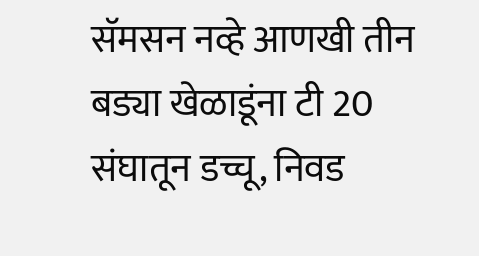सॅमसन नव्हे आणखी तीन बड्या खेळाडूंना टी 20  संघातून डच्चू, निवड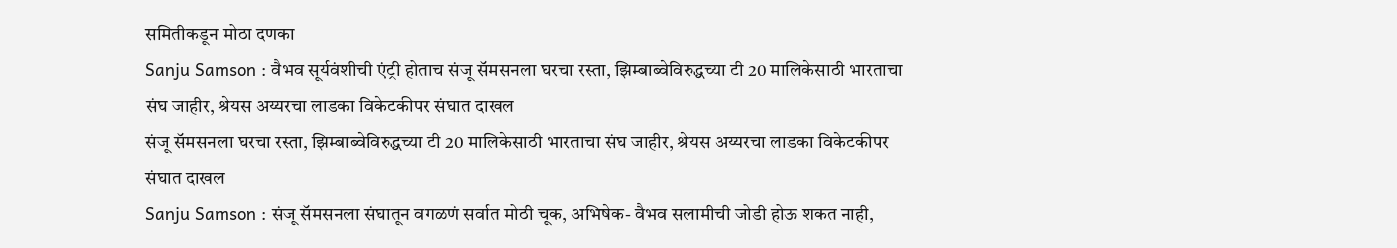समितीकडून मोठा दणका
Sanju Samson : वैभव सूर्यवंशीची एंट्री होताच संजू सॅमसनला घरचा रस्ता, झिम्बाब्वेविरुद्धच्या टी 20 मालिकेसाठी भारताचा संघ जाहीर, श्रेयस अय्यरचा लाडका विकेटकीपर संघात दाखल
संजू सॅमसनला घरचा रस्ता, झिम्बाब्वेविरुद्धच्या टी 20 मालिकेसाठी भारताचा संघ जाहीर, श्रेयस अय्यरचा लाडका विकेटकीपर संघात दाखल
Sanju Samson : संजू सॅमसनला संघातून वगळणं सर्वात मोठी चूक, अभिषेक- वैभव सलामीची जोडी होऊ शकत नाही,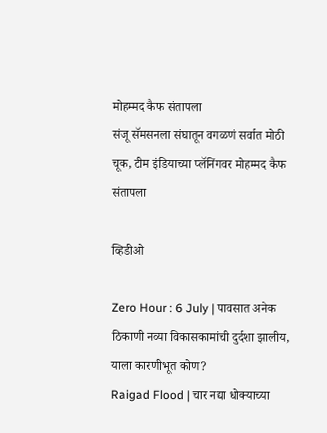मोहम्मद कैफ संतापला
संजू सॅमसनला संघातून वगळणं सर्वात मोठी चूक, टीम इंडियाच्या प्लॅनिंगवर मोहम्मद कैफ संतापला

व्हिडीओ

Zero Hour : 6 July | पावसात अनेक ठिकाणी नव्या विकासकामांची दुर्दशा झालीय, याला कारणीभूत कोण?
Raigad Flood | चार नद्या धोक्याच्या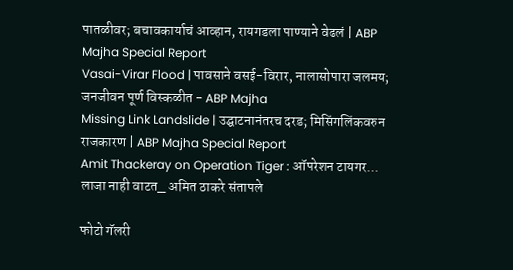पातळीवर; बचावकार्याचं आव्हान, रायगडला पाण्याने वेढलं | ABP Majha Special Report
Vasai-Virar Flood | पावसाने वसई-विरार, नालासोपारा जलमय; जनजीवन पूर्ण विस्कळीत - ABP Majha
Missing Link Landslide | उद्घाटनानंतरच दरड; मिसिंगलिंकवरुन राजकारण | ABP Majha Special Report
Amit Thackeray on Operation Tiger : ऑपरेशन टायगर... लाजा नाही वाटत_ अमित ठाकरे संतापले

फोटो गॅलरी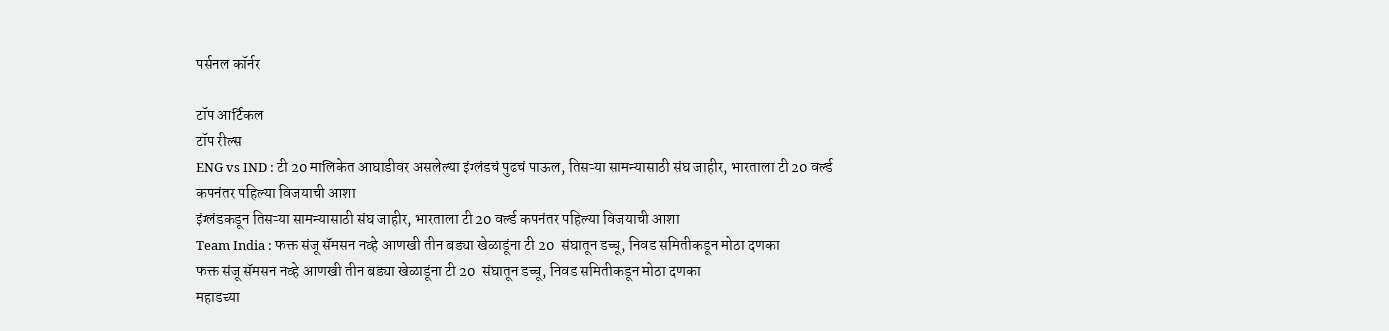पर्सनल कॉर्नर

टॉप आर्टिकल
टॉप रील्स
ENG vs IND : टी 20 मालिकेत आघाडीवर असलेल्या इंग्लंडचं पुढचं पाऊल, तिसऱ्या सामन्यासाठी संघ जाहीर, भारताला टी 20 वर्ल्ड कपनंतर पहिल्या विजयाची आशा
इंग्लंडकडून तिसऱ्या सामन्यासाठी संघ जाहीर, भारताला टी 20 वर्ल्ड कपनंतर पहिल्या विजयाची आशा
Team India : फक्त संजू सॅमसन नव्हे आणखी तीन बड्या खेळाडूंना टी 20  संघातून डच्चू, निवड समितीकडून मोठा दणका
फक्त संजू सॅमसन नव्हे आणखी तीन बड्या खेळाडूंना टी 20  संघातून डच्चू, निवड समितीकडून मोठा दणका
महाडच्या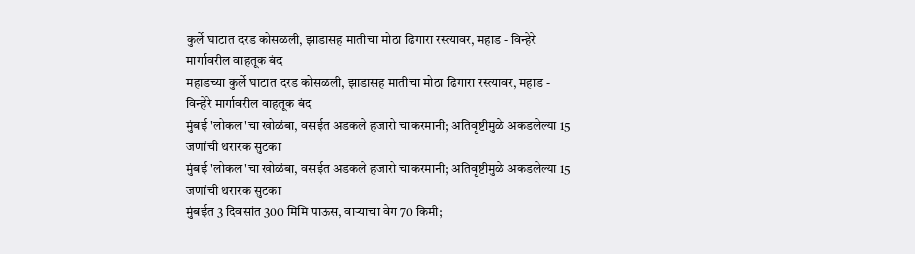कुर्ले घाटात दरड कोसळली, झाडासह मातीचा मोठा ढिगारा रस्त्यावर, महाड - विन्हेरे मार्गावरील वाहतूक बंद
महाडच्या कुर्ले घाटात दरड कोसळली, झाडासह मातीचा मोठा ढिगारा रस्त्यावर, महाड - विन्हेरे मार्गावरील वाहतूक बंद
मुंबई 'लोकल'चा खोळंबा, वसईत अडकले हजारो चाकरमानी; अतिवृष्टीमुळे अकडलेल्या 15 जणांची थरारक सुटका
मुंबई 'लोकल'चा खोळंबा, वसईत अडकले हजारो चाकरमानी; अतिवृष्टीमुळे अकडलेल्या 15 जणांची थरारक सुटका
मुंबईत 3 दिवसांत 300 मिमि पाऊस, वाऱ्याचा वेग 70 किमी;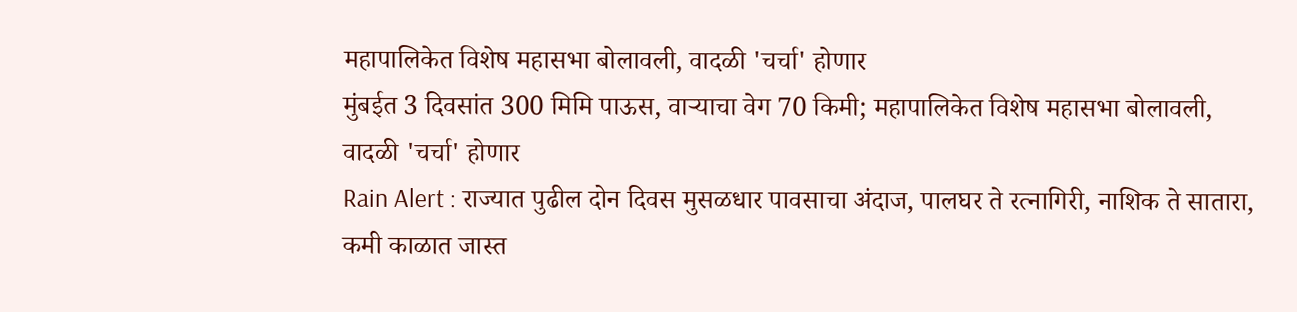महापालिकेत विशेष महासभा बोलावली, वादळी 'चर्चा' होणार
मुंबईत 3 दिवसांत 300 मिमि पाऊस, वाऱ्याचा वेग 70 किमी; महापालिकेत विशेष महासभा बोलावली, वादळी 'चर्चा' होणार
Rain Alert : राज्यात पुढील दोन दिवस मुसळधार पावसाचा अंदाज, पालघर ते रत्नागिरी, नाशिक ते सातारा, कमी काळात जास्त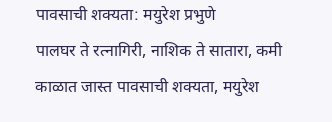पावसाची शक्यता: मयुरेश प्रभुणे
पालघर ते रत्नागिरी, नाशिक ते सातारा, कमी काळात जास्त पावसाची शक्यता, मयुरेश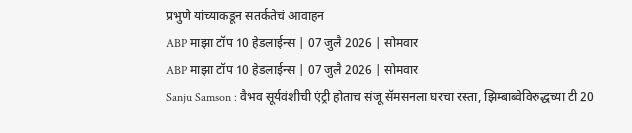प्रभुणे यांच्याकडून सतर्कतेचं आवाहन
ABP माझा टॉप 10 हेडलाईन्स | 07 जुलै 2026 | सोमवार
ABP माझा टॉप 10 हेडलाईन्स | 07 जुलै 2026 | सोमवार
Sanju Samson : वैभव सूर्यवंशीची एंट्री होताच संजू सॅमसनला घरचा रस्ता, झिम्बाब्वेविरुद्धच्या टी 20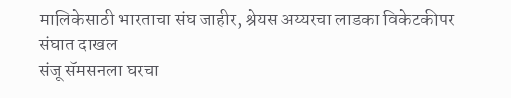मालिकेसाठी भारताचा संघ जाहीर, श्रेयस अय्यरचा लाडका विकेटकीपर संघात दाखल
संजू सॅमसनला घरचा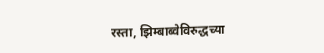रस्ता, झिम्बाब्वेविरुद्धच्या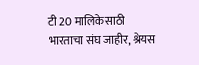टी 20 मालिकेसाठी भारताचा संघ जाहीर, श्रेयस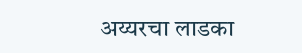अय्यरचा लाडका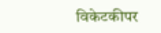विकेटकीपर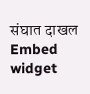संघात दाखल
Embed widget